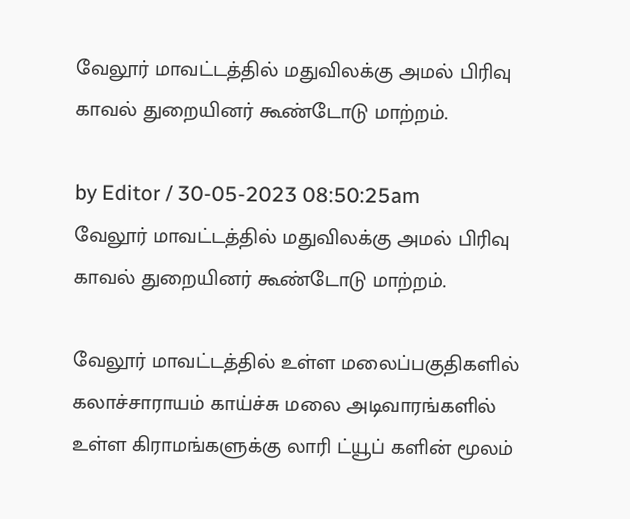வேலூர் மாவட்டத்தில் மதுவிலக்கு அமல் பிரிவு காவல் துறையினர் கூண்டோடு மாற்றம்.

by Editor / 30-05-2023 08:50:25am
வேலூர் மாவட்டத்தில் மதுவிலக்கு அமல் பிரிவு காவல் துறையினர் கூண்டோடு மாற்றம்.

வேலூர் மாவட்டத்தில் உள்ள மலைப்பகுதிகளில் கலாச்சாராயம் காய்ச்சு மலை அடிவாரங்களில் உள்ள கிராமங்களுக்கு லாரி ட்யூப் களின் மூலம்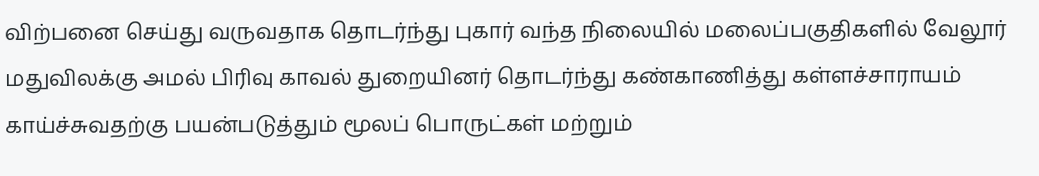விற்பனை செய்து வருவதாக தொடர்ந்து புகார் வந்த நிலையில் மலைப்பகுதிகளில் வேலூர் மதுவிலக்கு அமல் பிரிவு காவல் துறையினர் தொடர்ந்து கண்காணித்து கள்ளச்சாராயம் காய்ச்சுவதற்கு பயன்படுத்தும் மூலப் பொருட்கள் மற்றும்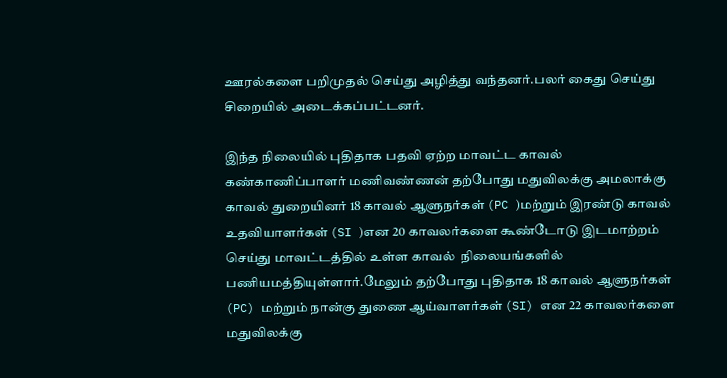ஊரல்களை பறிமுதல் செய்து அழித்து வந்தனர்.பலர் கைது செய்து சிறையில் அடைக்கப்பட்டனர்.

இந்த நிலையில் புதிதாக பதவி ஏற்ற மாவட்ட காவல் கண்காணிப்பாளர் மணிவண்ணன் தற்போது மதுவிலக்கு அமலாக்கு காவல் துறையினர் 18 காவல் ஆளுநர்கள் (PC )மற்றும் இரண்டு காவல் உதவியாளர்கள் (SI )என 20 காவலர்களை கூண்டோடு இடமாற்றம் செய்து மாவட்டத்தில் உள்ள காவல்  நிலையங்களில் பணியமத்தியுள்ளார்.மேலும் தற்போது புதிதாக 18 காவல் ஆளுநர்கள் (PC) மற்றும் நான்கு துணை ஆய்வாளர்கள் (SI) என 22 காவலர்களை  மதுவிலக்கு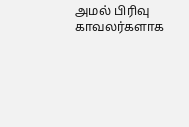அமல் பிரிவு காவலர்களாக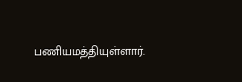பணியமத்தியுள்ளார்.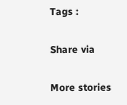Tags :

Share via

More stories